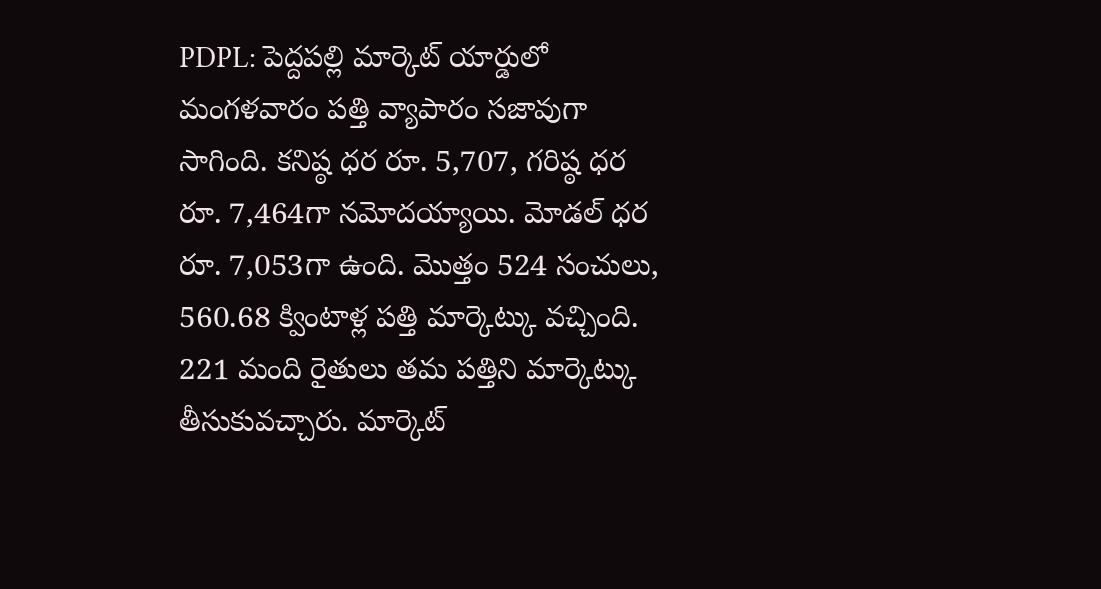PDPL: పెద్దపల్లి మార్కెట్ యార్డులో మంగళవారం పత్తి వ్యాపారం సజావుగా సాగింది. కనిష్ఠ ధర రూ. 5,707, గరిష్ఠ ధర రూ. 7,464గా నమోదయ్యాయి. మోడల్ ధర రూ. 7,053గా ఉంది. మొత్తం 524 సంచులు, 560.68 క్వింటాళ్ల పత్తి మార్కెట్కు వచ్చింది. 221 మంది రైతులు తమ పత్తిని మార్కెట్కు తీసుకువచ్చారు. మార్కెట్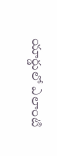యార్డులో ఎలాంటి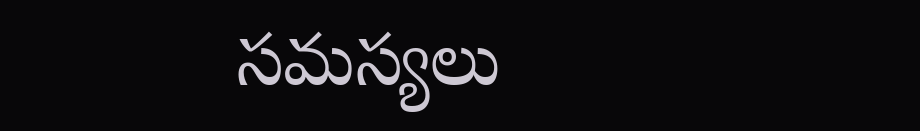సమస్యలు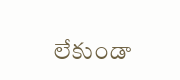లేకుండా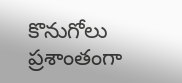కొనుగోలు ప్రశాంతంగా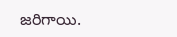జరిగాయి.